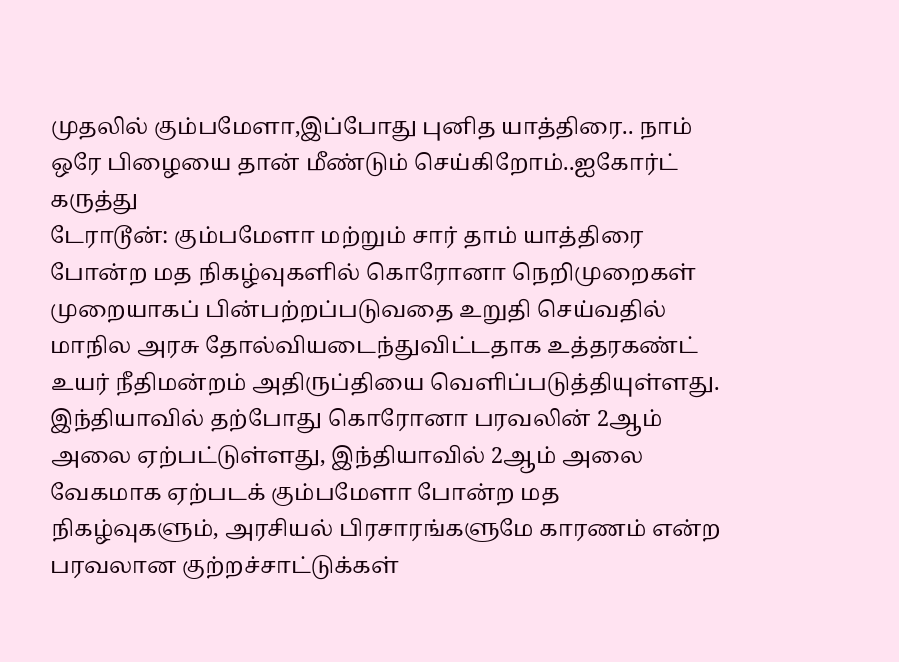முதலில் கும்பமேளா,இப்போது புனித யாத்திரை.. நாம் ஒரே பிழையை தான் மீண்டும் செய்கிறோம்..ஐகோர்ட் கருத்து
டேராடூன்: கும்பமேளா மற்றும் சார் தாம் யாத்திரை போன்ற மத நிகழ்வுகளில் கொரோனா நெறிமுறைகள் முறையாகப் பின்பற்றப்படுவதை உறுதி செய்வதில் மாநில அரசு தோல்வியடைந்துவிட்டதாக உத்தரகண்ட் உயர் நீதிமன்றம் அதிருப்தியை வெளிப்படுத்தியுள்ளது.
இந்தியாவில் தற்போது கொரோனா பரவலின் 2ஆம் அலை ஏற்பட்டுள்ளது, இந்தியாவில் 2ஆம் அலை வேகமாக ஏற்படக் கும்பமேளா போன்ற மத நிகழ்வுகளும், அரசியல் பிரசாரங்களுமே காரணம் என்ற பரவலான குற்றச்சாட்டுக்கள்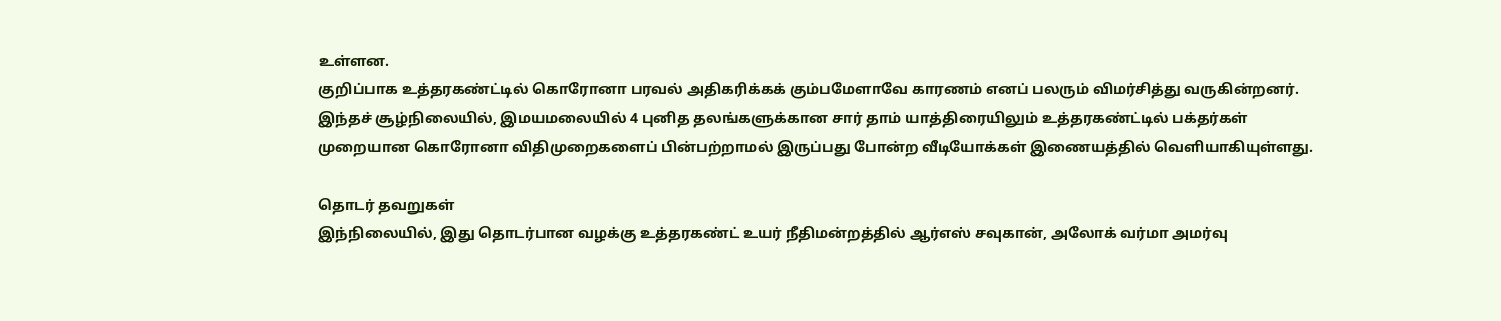உள்ளன.
குறிப்பாக உத்தரகண்ட்டில் கொரோனா பரவல் அதிகரிக்கக் கும்பமேளாவே காரணம் எனப் பலரும் விமர்சித்து வருகின்றனர். இந்தச் சூழ்நிலையில், இமயமலையில் 4 புனித தலங்களுக்கான சார் தாம் யாத்திரையிலும் உத்தரகண்ட்டில் பக்தர்கள் முறையான கொரோனா விதிமுறைகளைப் பின்பற்றாமல் இருப்பது போன்ற வீடியோக்கள் இணையத்தில் வெளியாகியுள்ளது.

தொடர் தவறுகள்
இந்நிலையில், இது தொடர்பான வழக்கு உத்தரகண்ட் உயர் நீதிமன்றத்தில் ஆர்எஸ் சவுகான், அலோக் வர்மா அமர்வு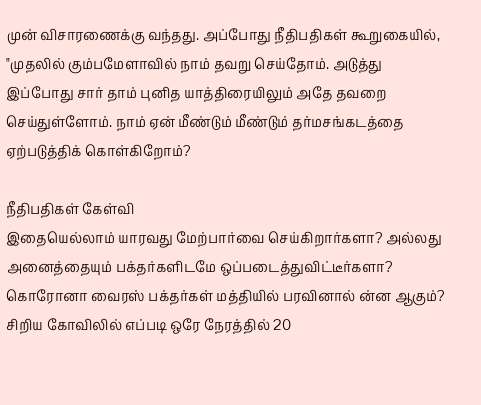முன் விசாரணைக்கு வந்தது. அப்போது நீதிபதிகள் கூறுகையில், "முதலில் கும்பமேளாவில் நாம் தவறு செய்தோம். அடுத்து இப்போது சார் தாம் புனித யாத்திரையிலும் அதே தவறை செய்துள்ளோம். நாம் ஏன் மீண்டும் மீண்டும் தர்மசங்கடத்தை ஏற்படுத்திக் கொள்கிறோம்?

நீதிபதிகள் கேள்வி
இதையெல்லாம் யாரவது மேற்பார்வை செய்கிறார்களா? அல்லது அனைத்தையும் பக்தர்களிடமே ஒப்படைத்துவிட்டீர்களா? கொரோனா வைரஸ் பக்தர்கள் மத்தியில் பரவினால் ன்ன ஆகும்? சிறிய கோவிலில் எப்படி ஒரே நேரத்தில் 20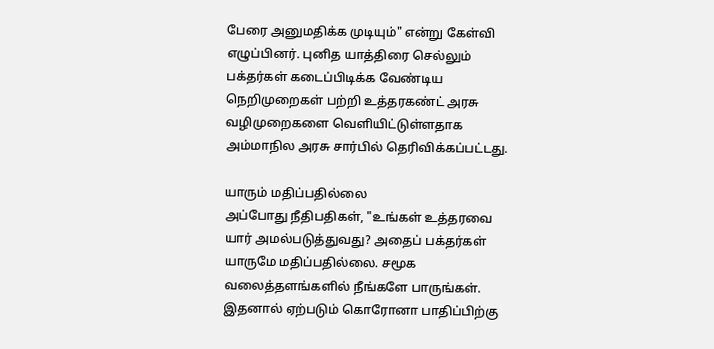பேரை அனுமதிக்க முடியும்" என்று கேள்வி எழுப்பினர். புனித யாத்திரை செல்லும் பக்தர்கள் கடைப்பிடிக்க வேண்டிய நெறிமுறைகள் பற்றி உத்தரகண்ட் அரசு வழிமுறைகளை வெளியிட்டுள்ளதாக அம்மாநில அரசு சார்பில் தெரிவிக்கப்பட்டது.

யாரும் மதிப்பதில்லை
அப்போது நீதிபதிகள், "உங்கள் உத்தரவை யார் அமல்படுத்துவது? அதைப் பக்தர்கள் யாருமே மதிப்பதில்லை. சமூக வலைத்தளங்களில் நீங்களே பாருங்கள். இதனால் ஏற்படும் கொரோனா பாதிப்பிற்கு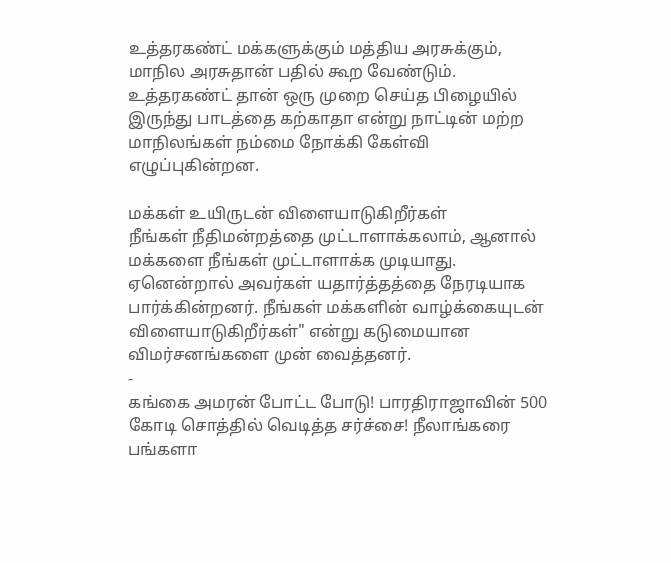உத்தரகண்ட் மக்களுக்கும் மத்திய அரசுக்கும், மாநில அரசுதான் பதில் கூற வேண்டும். உத்தரகண்ட் தான் ஒரு முறை செய்த பிழையில் இருந்து பாடத்தை கற்காதா என்று நாட்டின் மற்ற மாநிலங்கள் நம்மை நோக்கி கேள்வி எழுப்புகின்றன.

மக்கள் உயிருடன் விளையாடுகிறீர்கள்
நீங்கள் நீதிமன்றத்தை முட்டாளாக்கலாம், ஆனால் மக்களை நீங்கள் முட்டாளாக்க முடியாது. ஏனென்றால் அவர்கள் யதார்த்தத்தை நேரடியாக பார்க்கின்றனர். நீங்கள் மக்களின் வாழ்க்கையுடன் விளையாடுகிறீர்கள்" என்று கடுமையான விமர்சனங்களை முன் வைத்தனர்.
-
கங்கை அமரன் போட்ட போடு! பாரதிராஜாவின் 500 கோடி சொத்தில் வெடித்த சர்ச்சை! நீலாங்கரை பங்களா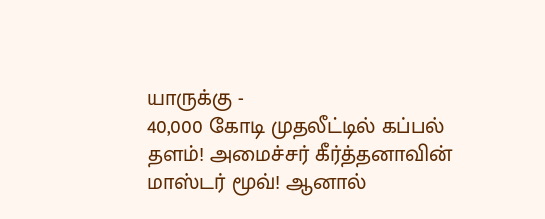யாருக்கு -
40,000 கோடி முதலீட்டில் கப்பல் தளம்! அமைச்சர் கீர்த்தனாவின் மாஸ்டர் மூவ்! ஆனால்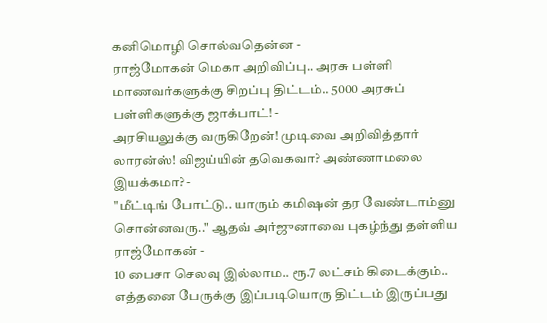கனிமொழி சொல்வதென்ன -
ராஜ்மோகன் மெகா அறிவிப்பு.. அரசு பள்ளி மாணவர்களுக்கு சிறப்பு திட்டம்.. 5000 அரசுப் பள்ளிகளுக்கு ஜாக்பாட்! -
அரசியலுக்கு வருகிறேன்! முடிவை அறிவித்தார் லாரன்ஸ்! விஜய்யின் தவெகவா? அண்ணாமலை இயக்கமா? -
"மீட்டிங் போட்டு.. யாரும் கமிஷன் தர வேண்டாம்னு சொன்னவரு.." ஆதவ் அர்ஜுனாவை புகழ்ந்து தள்ளிய ராஜ்மோகன் -
10 பைசா செலவு இல்லாம.. ரூ.7 லட்சம் கிடைக்கும்.. எத்தனை பேருக்கு இப்படியொரு திட்டம் இருப்பது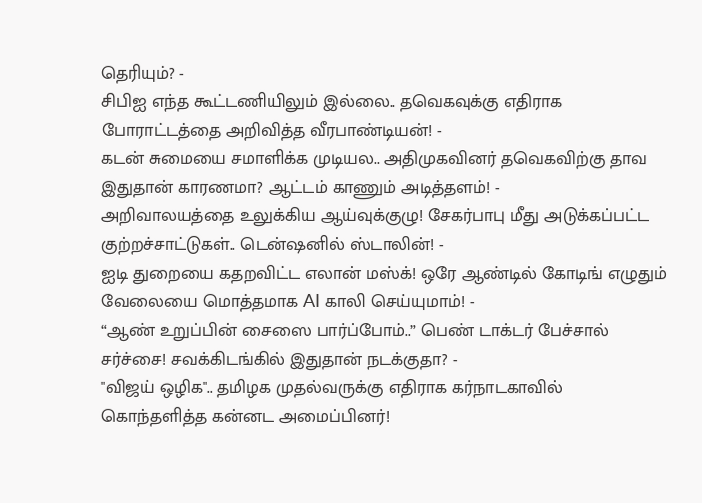தெரியும்? -
சிபிஐ எந்த கூட்டணியிலும் இல்லை.. தவெகவுக்கு எதிராக போராட்டத்தை அறிவித்த வீரபாண்டியன்! -
கடன் சுமையை சமாளிக்க முடியல.. அதிமுகவினர் தவெகவிற்கு தாவ இதுதான் காரணமா? ஆட்டம் காணும் அடித்தளம்! -
அறிவாலயத்தை உலுக்கிய ஆய்வுக்குழு! சேகர்பாபு மீது அடுக்கப்பட்ட குற்றச்சாட்டுகள்.. டென்ஷனில் ஸ்டாலின்! -
ஐடி துறையை கதறவிட்ட எலான் மஸ்க்! ஒரே ஆண்டில் கோடிங் எழுதும் வேலையை மொத்தமாக AI காலி செய்யுமாம்! -
“ஆண் உறுப்பின் சைஸை பார்ப்போம்..” பெண் டாக்டர் பேச்சால் சர்ச்சை! சவக்கிடங்கில் இதுதான் நடக்குதா? -
"விஜய் ஒழிக".. தமிழக முதல்வருக்கு எதிராக கர்நாடகாவில் கொந்தளித்த கன்னட அமைப்பினர்!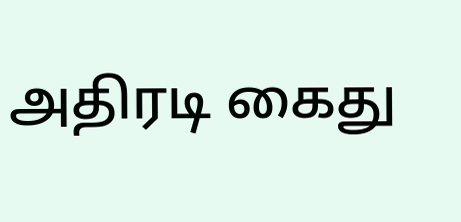அதிரடி கைது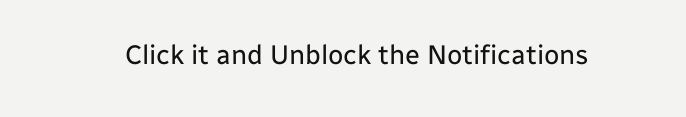Click it and Unblock the Notifications